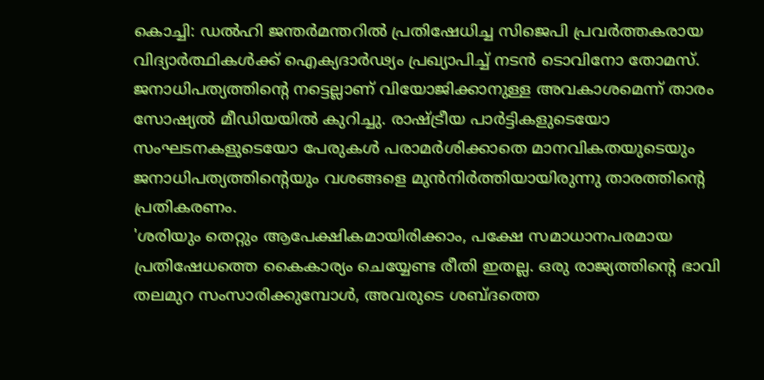കൊച്ചി: ഡൽഹി ജന്തർമന്തറിൽ പ്രതിഷേധിച്ച സിജെപി പ്രവർത്തകരായ വിദ്യാർത്ഥികൾക്ക് ഐക്യദാർഢ്യം പ്രഖ്യാപിച്ച് നടൻ ടൊവിനോ തോമസ്. ജനാധിപത്യത്തിന്റെ നട്ടെല്ലാണ് വിയോജിക്കാനുള്ള അവകാശമെന്ന് താരം സോഷ്യൽ മീഡിയയിൽ കുറിച്ചു. രാഷ്ട്രീയ പാർട്ടികളുടെയോ സംഘടനകളുടെയോ പേരുകൾ പരാമർശിക്കാതെ മാനവികതയുടെയും ജനാധിപത്യത്തിന്റെയും വശങ്ങളെ മുൻനിർത്തിയായിരുന്നു താരത്തിന്റെ പ്രതികരണം.
'ശരിയും തെറ്റും ആപേക്ഷികമായിരിക്കാം, പക്ഷേ സമാധാനപരമായ പ്രതിഷേധത്തെ കൈകാര്യം ചെയ്യേണ്ട രീതി ഇതല്ല. ഒരു രാജ്യത്തിന്റെ ഭാവി തലമുറ സംസാരിക്കുമ്പോൾ, അവരുടെ ശബ്ദത്തെ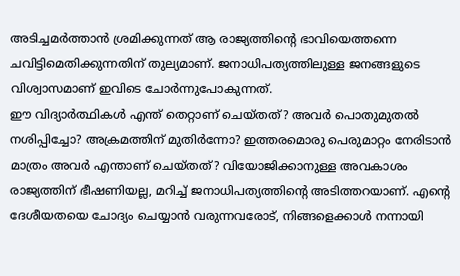അടിച്ചമർത്താൻ ശ്രമിക്കുന്നത് ആ രാജ്യത്തിന്റെ ഭാവിയെത്തന്നെ ചവിട്ടിമെതിക്കുന്നതിന് തുല്യമാണ്. ജനാധിപത്യത്തിലുള്ള ജനങ്ങളുടെ വിശ്വാസമാണ് ഇവിടെ ചോർന്നുപോകുന്നത്.
ഈ വിദ്യാർത്ഥികൾ എന്ത് തെറ്റാണ് ചെയ്തത്? അവർ പൊതുമുതൽ നശിപ്പിച്ചോ? അക്രമത്തിന് മുതിർന്നോ? ഇത്തരമൊരു പെരുമാറ്റം നേരിടാൻ മാത്രം അവർ എന്താണ് ചെയ്തത്? വിയോജിക്കാനുള്ള അവകാശം രാജ്യത്തിന് ഭീഷണിയല്ല, മറിച്ച് ജനാധിപത്യത്തിന്റെ അടിത്തറയാണ്. എന്റെ ദേശീയതയെ ചോദ്യം ചെയ്യാൻ വരുന്നവരോട്, നിങ്ങളെക്കാൾ നന്നായി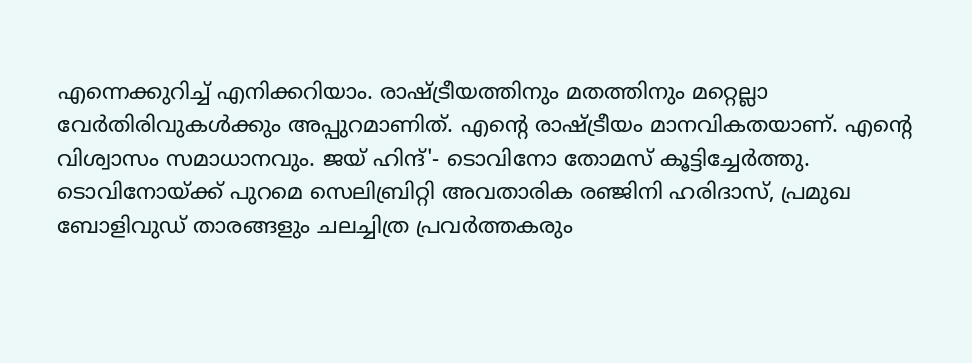എന്നെക്കുറിച്ച് എനിക്കറിയാം. രാഷ്ട്രീയത്തിനും മതത്തിനും മറ്റെല്ലാ വേർതിരിവുകൾക്കും അപ്പുറമാണിത്. എന്റെ രാഷ്ട്രീയം മാനവികതയാണ്. എന്റെ വിശ്വാസം സമാധാനവും. ജയ് ഹിന്ദ്'- ടൊവിനോ തോമസ് കൂട്ടിച്ചേർത്തു.
ടൊവിനോയ്ക്ക് പുറമെ സെലിബ്രിറ്റി അവതാരിക രഞ്ജിനി ഹരിദാസ്, പ്രമുഖ ബോളിവുഡ് താരങ്ങളും ചലച്ചിത്ര പ്രവർത്തകരും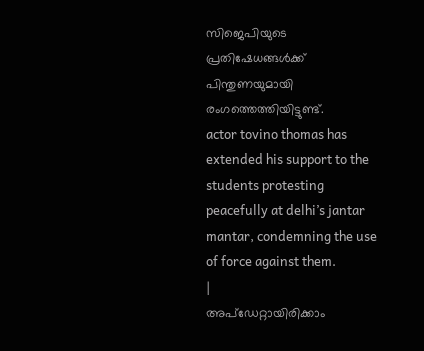സിജെപിയുടെ പ്രതിഷേധങ്ങൾക്ക് പിന്തുണയുമായി രംഗത്തെത്തിയിട്ടുണ്ട്.
actor tovino thomas has extended his support to the students protesting peacefully at delhi’s jantar mantar, condemning the use of force against them.
|
അപ്ഡേറ്റായിരിക്കാം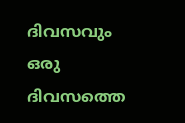ദിവസവും
ഒരു ദിവസത്തെ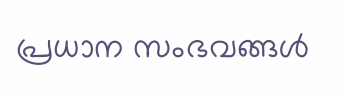പ്രധാന സംഭവങ്ങൾ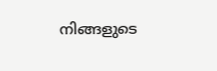നിങ്ങളുടെ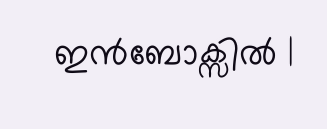ഇൻബോക്സിൽ |